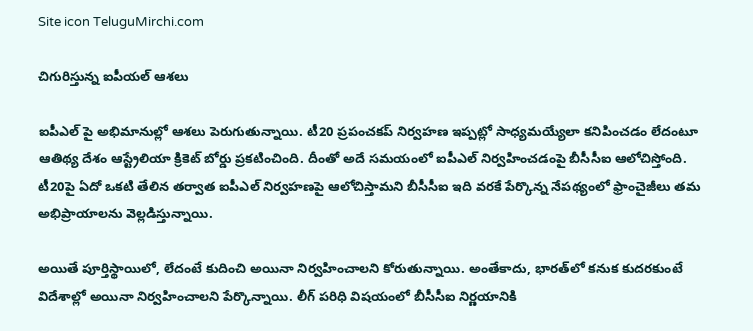Site icon TeluguMirchi.com

చిగురిస్తున్న ఐపీయల్ ఆశలు

ఐపీఎల్ పై అభిమానుల్లో ఆశలు పెరుగుతున్నాయి. టీ20 ప్రపంచకప్ నిర్వహణ ఇప్పట్లో సాధ్యమయ్యేలా కనిపించడం లేదంటూ ఆతిథ్య దేశం ఆస్ట్రేలియా క్రికెట్ బోర్డు ప్రకటించింది. దీంతో అదే సమయంలో ఐపీఎల్‌ నిర్వహించడంపై బీసీసీఐ ఆలోచిస్తోంది. టీ20పై ఏదో ఒకటి తేలిన తర్వాత ఐపీఎల్ నిర్వహణపై ఆలోచిస్తామని బీసీసీఐ ఇది వరకే పేర్కొన్న నేపథ్యంలో ఫ్రాంచైజీలు తమ అభిప్రాయాలను వెల్లడిస్తున్నాయి.

అయితే పూర్తిస్థాయిలో, లేదంటే కుదించి అయినా నిర్వహించాలని కోరుతున్నాయి. అంతేకాదు, భారత్‌లో కనుక కుదరకుంటే విదేశాల్లో అయినా నిర్వహించాలని పేర్కొన్నాయి. లీగ్ పరిధి విషయంలో బీసీసీఐ నిర్ణయానికి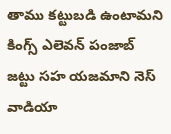తాము కట్టుబడి ఉంటామని కింగ్స్ ఎలెవన్ పంజాబ్ జట్టు సహ యజమాని నెస్ వాడియా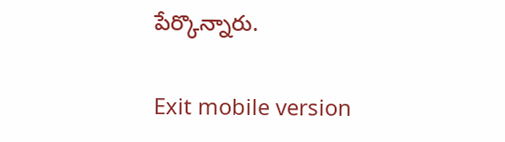పేర్కొన్నారు.

Exit mobile version